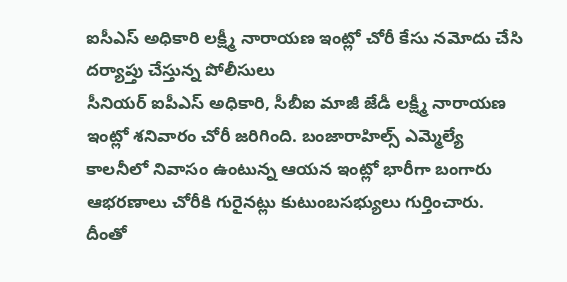ఐసీఎస్ అధికారి లక్ష్మీ నారాయణ ఇంట్లో చోరీ కేసు నమోదు చేసి దర్యాప్తు చేస్తున్న పోలీసులు
సీనియర్ ఐపీఎస్ అధికారి, సీబీఐ మాజీ జేడీ లక్ష్మీ నారాయణ ఇంట్లో శనివారం చోరీ జరిగింది. బంజారాహిల్స్ ఎమ్మెల్యే కాలనీలో నివాసం ఉంటున్న ఆయన ఇంట్లో భారీగా బంగారు ఆభరణాలు చోరీకి గురైనట్లు కుటుంబసభ్యులు గుర్తించారు. దీంతో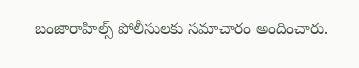బంజారాహిల్స్ పోలీసులకు సమాచారం అందించారు.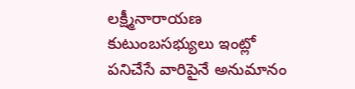లక్ష్మీనారాయణ కుటుంబసభ్యులు ఇంట్లో పనిచేసే వారిపైనే అనుమానం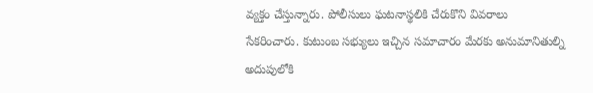వ్యక్తం చేస్తున్నారు. పోలీసులు ఘటనాస్థలికి చేరుకొని వివరాలు సేకరించారు. కుటుంబ సభ్యులు ఇచ్చిన సమాచారం మేరకు అనుమానితుల్ని అదుపులోకి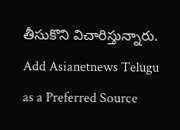తీసుకొని విచారిస్తున్నారు.
Add Asianetnews Telugu as a Preferred Source